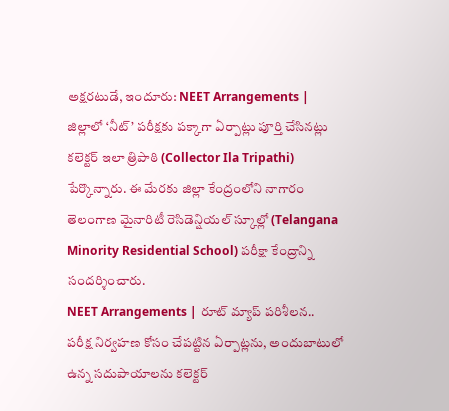అక్షరటుడే, ఇందూరు: NEET Arrangements | జిల్లాలో ‘నీట్’ పరీక్షకు పక్కాగా ఏర్పాట్లు పూర్తి చేసినట్లు కలెక్టర్ ఇలా త్రిపాఠి (Collector Ila Tripathi) పేర్కొన్నారు. ఈ మేరకు జిల్లా కేంద్రంలోని నాగారం తెలంగాణ మైనారిటీ రెసిడెన్షియల్ స్కూల్లో (Telangana Minority Residential School) పరీక్షా కేంద్రాన్ని సందర్శించారు.
NEET Arrangements | రూట్ మ్యాప్ పరిశీలన..
పరీక్ష నిర్వహణ కోసం చేపట్టిన ఏర్పాట్లను, అందుబాటులో ఉన్న సదుపాయాలను కలెక్టర్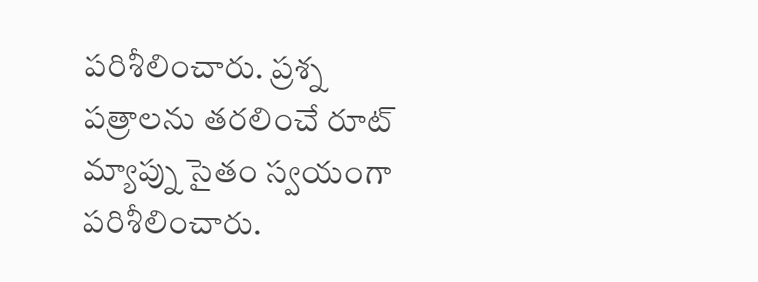పరిశీలించారు. ప్రశ్న పత్రాలను తరలించే రూట్ మ్యాప్ను సైతం స్వయంగా పరిశీలించారు.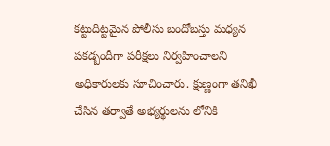కట్టుదిట్టమైన పోలీసు బందోబస్తు మధ్యన పకడ్బందీగా పరీక్షలు నిర్వహించాలని అధికారులకు సూచించారు. క్షుణ్ణంగా తనిఖీ చేసిన తర్వాతే అభ్యర్థులను లోనికి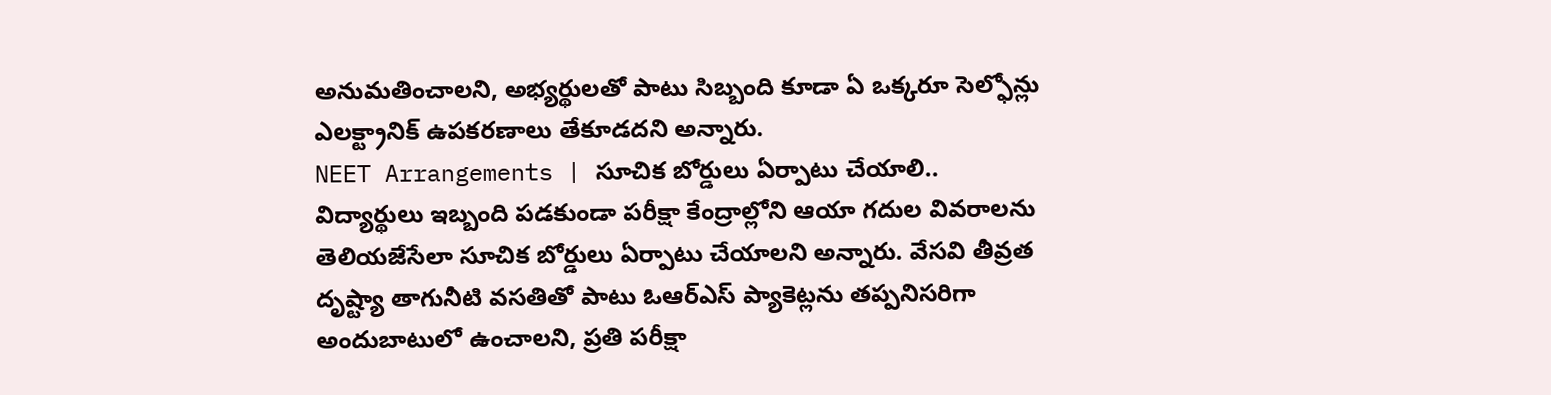అనుమతించాలని, అభ్యర్థులతో పాటు సిబ్బంది కూడా ఏ ఒక్కరూ సెల్ఫోన్లు ఎలక్ట్రానిక్ ఉపకరణాలు తేకూడదని అన్నారు.
NEET Arrangements | సూచిక బోర్డులు ఏర్పాటు చేయాలి..
విద్యార్థులు ఇబ్బంది పడకుండా పరీక్షా కేంద్రాల్లోని ఆయా గదుల వివరాలను తెలియజేసేలా సూచిక బోర్డులు ఏర్పాటు చేయాలని అన్నారు. వేసవి తీవ్రత దృష్ట్యా తాగునీటి వసతితో పాటు ఓఆర్ఎస్ ప్యాకెట్లను తప్పనిసరిగా అందుబాటులో ఉంచాలని, ప్రతి పరీక్షా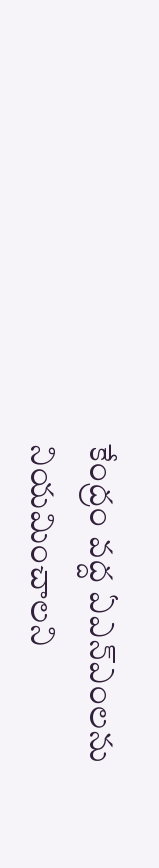కేంద్రం వద్ద ఏఎన్ఎంలను నియమించాలని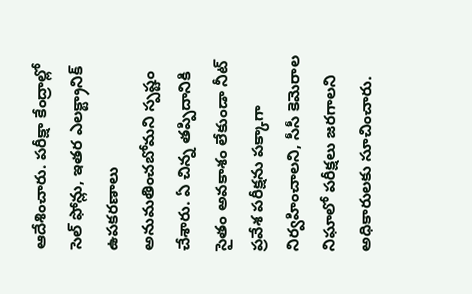ఆదేశించారు. పరీక్షా కేంద్రాల్లో సెల్ ఫోన్లు, ఇతర ఎలక్ట్రానిక్ ఉపకరణాలు అనుమతించబోమని స్పష్టం చేశారు. ఏ చిన్న తప్పిదానికి సైతం అవకాశం లేకుండా నీట్ ప్రవేశ పరీక్షను పక్కాగా నిర్వహించాలని, సీసీ కెమెరాల నిఘాలో పరీక్షలు జరగాలని అధికారులకు సూచించారు.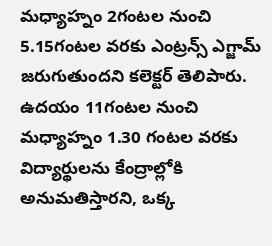మధ్యాహ్నం 2గంటల నుంచి 5.15గంటల వరకు ఎంట్రన్స్ ఎగ్జామ్ జరుగుతుందని కలెక్టర్ తెలిపారు. ఉదయం 11గంటల నుంచి మధ్యాహ్నం 1.30 గంటల వరకు విద్యార్థులను కేంద్రాల్లోకి అనుమతిస్తారని, ఒక్క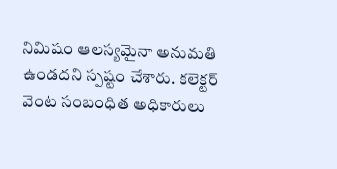నిమిషం ఆలస్యమైనా అనుమతి ఉండదని స్పష్టం చేశారు. కలెక్టర్ వెంట సంబంధిత అధికారులు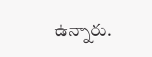ఉన్నారు.